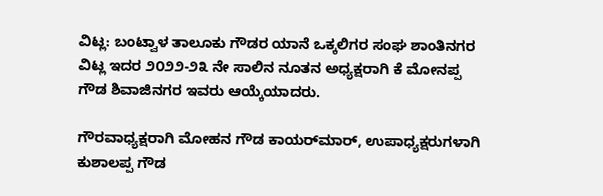ವಿಟ್ಲ: ಬಂಟ್ವಾಳ ತಾಲೂಕು ಗೌಡರ ಯಾನೆ ಒಕ್ಕಲಿಗರ ಸಂಘ ಶಾಂತಿನಗರ ವಿಟ್ಲ ಇದರ ೨೦೨೨-೨೩ ನೇ ಸಾಲಿನ ನೂತನ ಅಧ್ಯಕ್ಷರಾಗಿ ಕೆ ಮೋನಪ್ಪ ಗೌಡ ಶಿವಾಜಿನಗರ ಇವರು ಆಯ್ಕೆಯಾದರು.

ಗೌರವಾಧ್ಯಕ್ಷರಾಗಿ ಮೋಹನ ಗೌಡ ಕಾಯರ್‌ಮಾರ್, ಉಪಾಧ್ಯಕ್ಷರುಗಳಾಗಿ ಕುಶಾಲಪ್ಪ ಗೌಡ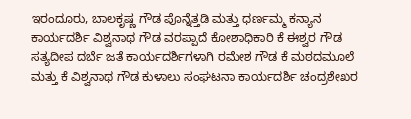ಇರಂದೂರು, ಬಾಲಕೃಷ್ಣ ಗೌಡ ಪೊನ್ನೆತ್ತಡಿ ಮತ್ತು ಧರ್ಣಮ್ಮ ಕನ್ಯಾನ ಕಾರ್ಯದರ್ಶಿ ವಿಶ್ವನಾಥ ಗೌಡ ವರಪ್ಪಾದೆ ಕೋಶಾಧಿಕಾರಿ ಕೆ ಈಶ್ವರ ಗೌಡ ಸತ್ಯದೀಪ ದರ್ಬೆ ಜತೆ ಕಾರ್ಯದರ್ಶಿಗಳಾಗಿ ರಮೇಶ ಗೌಡ ಕೆ ಮಠದಮೂಲೆ ಮತ್ತು ಕೆ ವಿಶ್ವನಾಥ ಗೌಡ ಕುಳಾಲು ಸಂಘಟನಾ ಕಾರ್ಯದರ್ಶಿ ಚಂದ್ರಶೇಖರ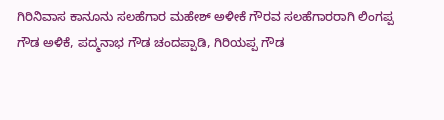ಗಿರಿನಿವಾಸ ಕಾನೂನು ಸಲಹೆಗಾರ ಮಹೇಶ್ ಅಳೀಕೆ ಗೌರವ ಸಲಹೆಗಾರರಾಗಿ ಲಿಂಗಪ್ಪ ಗೌಡ ಅಳಿಕೆ, ಪದ್ಮನಾಭ ಗೌಡ ಚಂದಪ್ಪಾಡಿ, ಗಿರಿಯಪ್ಪ ಗೌಡ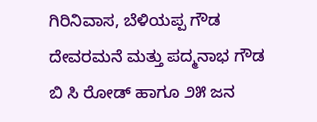ಗಿರಿನಿವಾಸ, ಬೆಳಿಯಪ್ಪ ಗೌಡ ದೇವರಮನೆ ಮತ್ತು ಪದ್ಮನಾಭ ಗೌಡ ಬಿ ಸಿ ರೋಡ್ ಹಾಗೂ ೨೫ ಜನ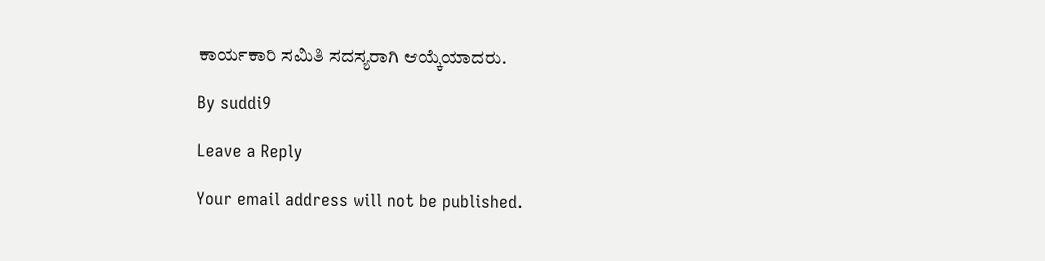ಕಾರ್ಯಕಾರಿ ಸಮಿತಿ ಸದಸ್ಯರಾಗಿ ಆಯ್ಕೆಯಾದರು.

By suddi9

Leave a Reply

Your email address will not be published.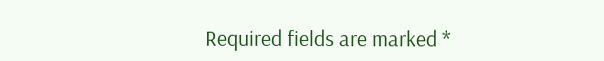Required fields are marked *